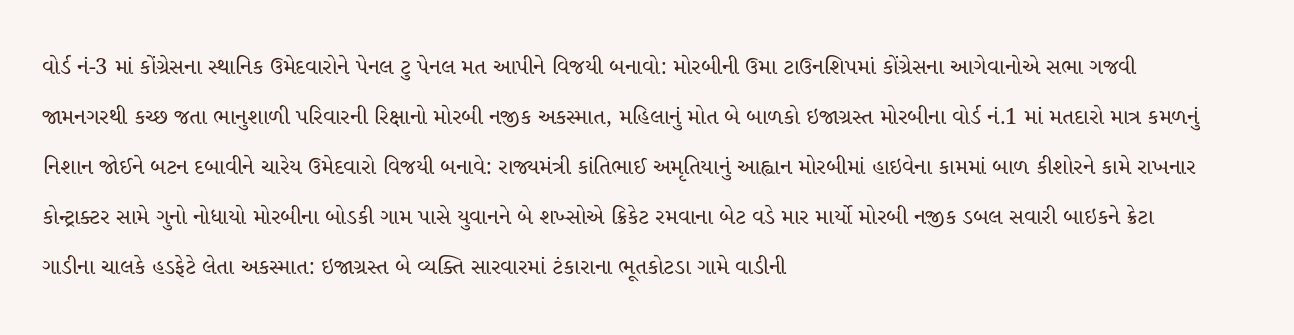વોર્ડ નં-3 માં કોંગ્રેસના સ્થાનિક ઉમેદવારોને પેનલ ટુ પેનલ મત આપીને વિજયી બનાવો: મોરબીની ઉમા ટાઉનશિપમાં કોંગ્રેસના આગેવાનોએ સભા ગજવી જામનગરથી કચ્છ જતા ભાનુશાળી પરિવારની રિક્ષાનો મોરબી નજીક અકસ્માત, મહિલાનું મોત બે બાળકો ઇજાગ્રસ્ત મોરબીના વોર્ડ નં.1 માં મતદારો માત્ર કમળનું નિશાન જોઈને બટન દબાવીને ચારેય ઉમેદવારો વિજયી બનાવે: રાજ્યમંત્રી કાંતિભાઈ અમૃતિયાનું આહ્વાન મોરબીમાં હાઇવેના કામમાં બાળ કીશોરને કામે રાખનાર કોન્ટ્રાક્ટર સામે ગુનો નોધાયો મોરબીના બોડકી ગામ પાસે યુવાનને બે શખ્સોએ ક્રિકેટ રમવાના બેટ વડે માર માર્યો મોરબી નજીક ડબલ સવારી બાઇકને ક્રેટા ગાડીના ચાલકે હડફેટે લેતા અકસ્માત: ઇજાગ્રસ્ત બે વ્યક્તિ સારવારમાં ટંકારાના ભૂતકોટડા ગામે વાડીની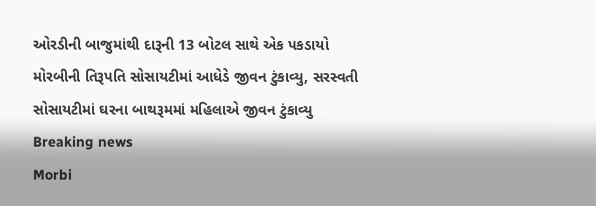ઓરડીની બાજુમાંથી દારૂની 13 બોટલ સાથે એક પકડાયો મોરબીની તિરૂપતિ સોસાયટીમાં આધેડે જીવન ટુંકાવ્યુ, સરસ્વતી સોસાયટીમાં ઘરના બાથરૂમમાં મહિલાએ જીવન ટુંકાવ્યુ
Breaking news
Morbi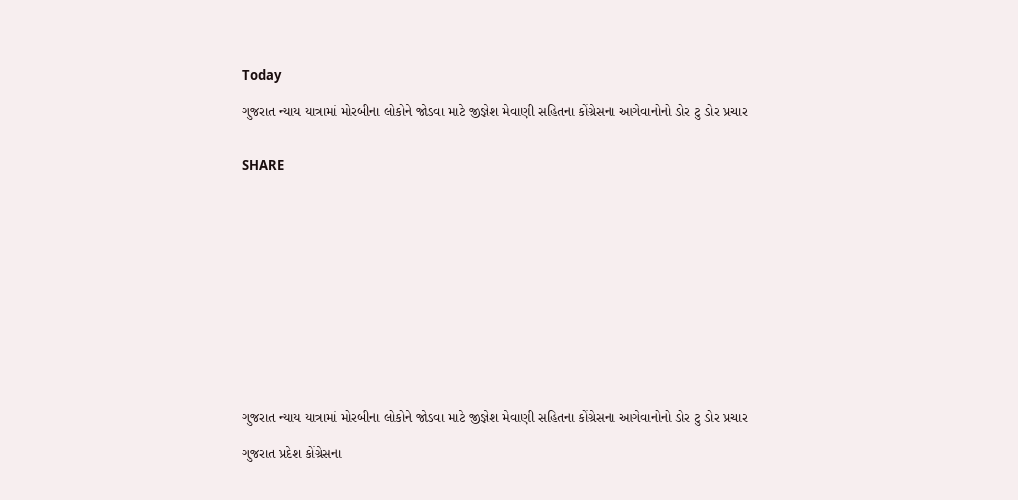Today

ગુજરાત ન્યાય યાત્રામાં મોરબીના લોકોને જોડવા માટે જીજ્ઞેશ મેવાણી સહિતના કોંગ્રેસના આગેવાનોનો ડોર ટુ ડોર પ્રચાર


SHARE













ગુજરાત ન્યાય યાત્રામાં મોરબીના લોકોને જોડવા માટે જીજ્ઞેશ મેવાણી સહિતના કોંગ્રેસના આગેવાનોનો ડોર ટુ ડોર પ્રચાર

ગુજરાત પ્રદેશ કોંગ્રેસના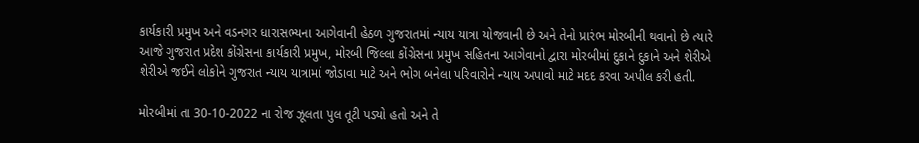કાર્યકારી પ્રમુખ અને વડનગર ધારાસભ્યના આગેવાની હેઠળ ગુજરાતમાં ન્યાય યાત્રા યોજવાની છે અને તેનો પ્રારંભ મોરબીની થવાનો છે ત્યારે આજે ગુજરાત પ્રદેશ કોંગ્રેસના કાર્યકારી પ્રમુખ, મોરબી જિલ્લા કોંગ્રેસના પ્રમુખ સહિતના આગેવાનો દ્વારા મોરબીમાં દુકાને દુકાને અને શેરીએ શેરીએ જઈને લોકોને ગુજરાત ન્યાય યાત્રામાં જોડાવા માટે અને ભોગ બનેલા પરિવારોને ન્યાય અપાવો માટે મદદ કરવા અપીલ કરી હતી.

મોરબીમાં તા 30-10-2022 ના રોજ ઝૂલતા પુલ તૂટી પડ્યો હતો અને તે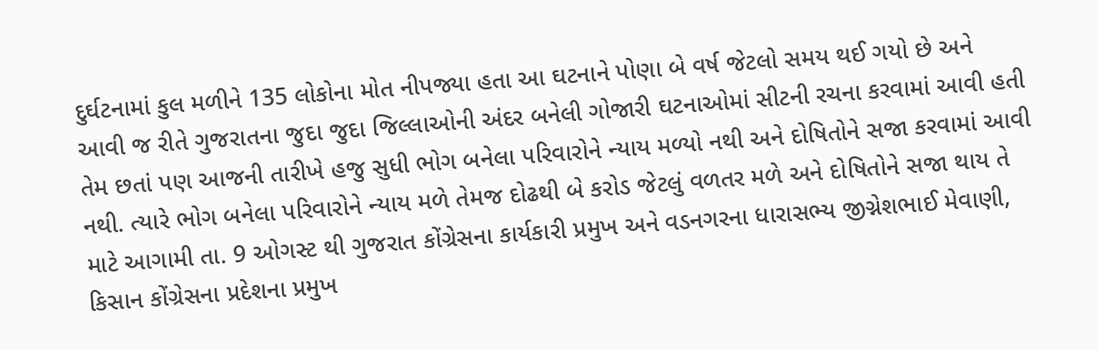દુર્ઘટનામાં કુલ મળીને 135 લોકોના મોત નીપજ્યા હતા આ ઘટનાને પોણા બે વર્ષ જેટલો સમય થઈ ગયો છે અને આવી જ રીતે ગુજરાતના જુદા જુદા જિલ્લાઓની અંદર બનેલી ગોજારી ઘટનાઓમાં સીટની રચના કરવામાં આવી હતી તેમ છતાં પણ આજની તારીખે હજુ સુધી ભોગ બનેલા પરિવારોને ન્યાય મળ્યો નથી અને દોષિતોને સજા કરવામાં આવી નથી. ત્યારે ભોગ બનેલા પરિવારોને ન્યાય મળે તેમજ દોઢથી બે કરોડ જેટલું વળતર મળે અને દોષિતોને સજા થાય તે માટે આગામી તા. 9 ઓગસ્ટ થી ગુજરાત કોંગ્રેસના કાર્યકારી પ્રમુખ અને વડનગરના ધારાસભ્ય જીગ્નેશભાઈ મેવાણી, કિસાન કોંગ્રેસના પ્રદેશના પ્રમુખ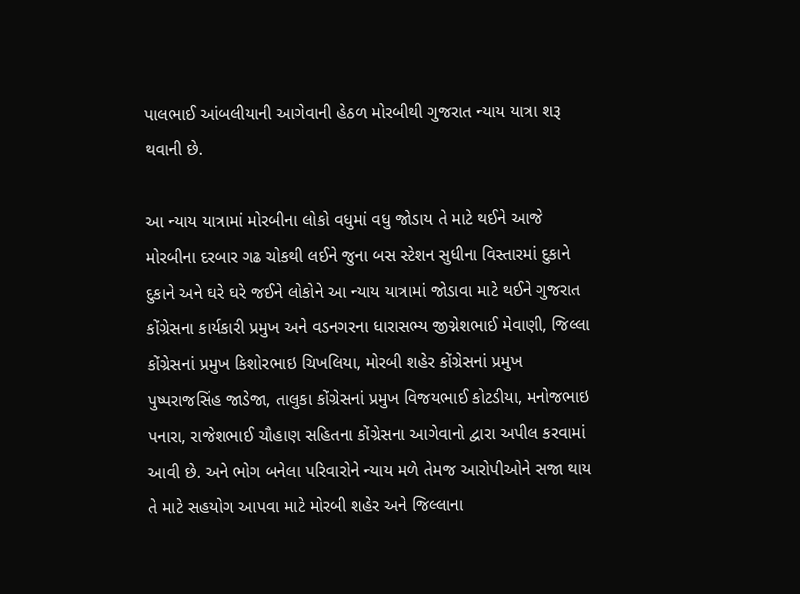પાલભાઈ આંબલીયાની આગેવાની હેઠળ મોરબીથી ગુજરાત ન્યાય યાત્રા શરૂ થવાની છે.

આ ન્યાય યાત્રામાં મોરબીના લોકો વધુમાં વધુ જોડાય તે માટે થઈને આજે મોરબીના દરબાર ગઢ ચોકથી લઈને જુના બસ સ્ટેશન સુધીના વિસ્તારમાં દુકાને દુકાને અને ઘરે ઘરે જઈને લોકોને આ ન્યાય યાત્રામાં જોડાવા માટે થઈને ગુજરાત કોંગ્રેસના કાર્યકારી પ્રમુખ અને વડનગરના ધારાસભ્ય જીગ્નેશભાઈ મેવાણી, જિલ્લા કોંગ્રેસનાં પ્રમુખ કિશોરભાઇ ચિખલિયા, મોરબી શહેર કોંગ્રેસનાં પ્રમુખ પુષ્પરાજસિંહ જાડેજા, તાલુકા કોંગ્રેસનાં પ્રમુખ વિજયભાઈ કોટડીયા, મનોજભાઇ પનારા, રાજેશભાઈ ચૌહાણ સહિતના કોંગ્રેસના આગેવાનો દ્વારા અપીલ કરવામાં આવી છે. અને ભોગ બનેલા પરિવારોને ન્યાય મળે તેમજ આરોપીઓને સજા થાય તે માટે સહયોગ આપવા માટે મોરબી શહેર અને જિલ્લાના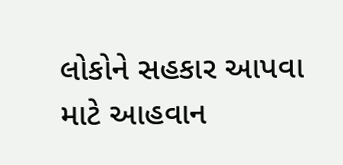લોકોને સહકાર આપવા માટે આહવાન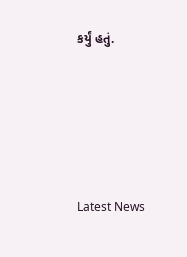કર્યું હતું.






Latest News